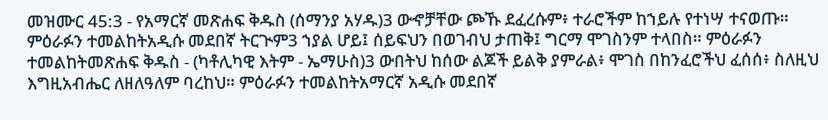መዝሙር 45:3 - የአማርኛ መጽሐፍ ቅዱስ (ሰማንያ አሃዱ)3 ውኆቻቸው ጮኹ ደፈረሱም፥ ተራሮችም ከኀይሉ የተነሣ ተናወጡ። ምዕራፉን ተመልከትአዲሱ መደበኛ ትርጒም3 ኀያል ሆይ፤ ሰይፍህን በወገብህ ታጠቅ፤ ግርማ ሞገስንም ተላበስ። ምዕራፉን ተመልከትመጽሐፍ ቅዱስ - (ካቶሊካዊ እትም - ኤማሁስ)3 ውበትህ ከሰው ልጆች ይልቅ ያምራል፥ ሞገስ በከንፈሮችህ ፈሰሰ፥ ስለዚህ እግዚአብሔር ለዘለዓለም ባረከህ። ምዕራፉን ተመልከትአማርኛ አዲሱ መደበኛ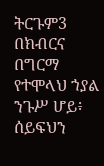ትርጉም3 በክብርና በግርማ የተሞላህ ኀያል ንጉሥ ሆይ፥ ሰይፍህን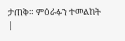ታጠቅ። ምዕራፉን ተመልከት |